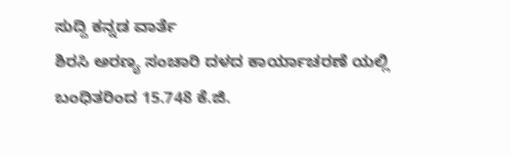ಸುದ್ದಿ ಕನ್ನಡ ವಾರ್ತೆ
ಶಿರಸಿ ಅರಣ್ಯ ಸಂಚಾರಿ ದಳದ ಕಾರ್ಯಾಚರಣೆ ಯಲ್ಲಿ ಬಂಧಿತರಿಂದ 15.748 ಕೆ.ಜಿ.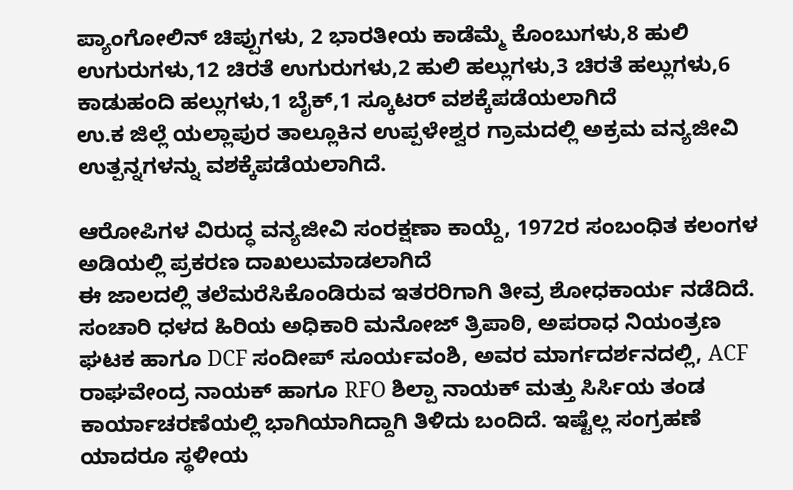ಪ್ಯಾಂಗೋಲಿನ್ ಚಿಪ್ಪುಗಳು, 2 ಭಾರತೀಯ ಕಾಡೆಮ್ಮೆ ಕೊಂಬುಗಳು,8 ಹುಲಿ ಉಗುರುಗಳು,12 ಚಿರತೆ ಉಗುರುಗಳು,2 ಹುಲಿ ಹಲ್ಲುಗಳು,3 ಚಿರತೆ ಹಲ್ಲುಗಳು,6 ಕಾಡುಹಂದಿ ಹಲ್ಲುಗಳು,1 ಬೈಕ್,1 ಸ್ಕೂಟರ್ ವಶಕ್ಕೆಪಡೆಯಲಾಗಿದೆ
ಉ.ಕ ಜಿಲ್ಲೆ ಯಲ್ಲಾಪುರ ತಾಲ್ಲೂಕಿನ ಉಪ್ಪಳೇಶ್ವರ ಗ್ರಾಮದಲ್ಲಿ ಅಕ್ರಮ ವನ್ಯಜೀವಿ ಉತ್ಪನ್ನಗಳನ್ನು ವಶಕ್ಕೆಪಡೆಯಲಾಗಿದೆ.

ಆರೋಪಿಗಳ ವಿರುದ್ಧ ವನ್ಯಜೀವಿ ಸಂರಕ್ಷಣಾ ಕಾಯ್ದೆ, 1972ರ ಸಂಬಂಧಿತ ಕಲಂಗಳ ಅಡಿಯಲ್ಲಿ ಪ್ರಕರಣ ದಾಖಲುಮಾಡಲಾಗಿದೆ
ಈ ಜಾಲದಲ್ಲಿ ತಲೆಮರೆಸಿಕೊಂಡಿರುವ ಇತರರಿಗಾಗಿ ತೀವ್ರ ಶೋಧಕಾರ್ಯ ನಡೆದಿದೆ.
ಸಂಚಾರಿ ಧಳದ ಹಿರಿಯ ಅಧಿಕಾರಿ ಮನೋಜ್ ತ್ರಿಪಾಠಿ, ಅಪರಾಧ ನಿಯಂತ್ರಣ ಘಟಕ ಹಾಗೂ DCF ಸಂದೀಪ್ ಸೂರ್ಯವಂಶಿ, ಅವರ ಮಾರ್ಗದರ್ಶನದಲ್ಲಿ, ACF ರಾಘವೇಂದ್ರ ನಾಯಕ್ ಹಾಗೂ RFO ಶಿಲ್ಪಾ ನಾಯಕ್ ಮತ್ತು ಸಿರ್ಸಿಯ ತಂಡ ಕಾರ್ಯಾಚರಣೆಯಲ್ಲಿ ಭಾಗಿಯಾಗಿದ್ದಾಗಿ ತಿಳಿದು ಬಂದಿದೆ. ಇಷ್ಟೆಲ್ಲ ಸಂಗ್ರಹಣೆ ಯಾದರೂ ಸ್ಥಳೀಯ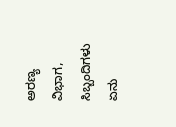ಅರಣ್ಯ ವಿಭಾಗ, ಸಿಬ್ಬಂದಿಗಳು ಏನು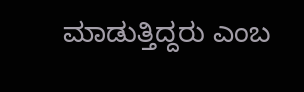ಮಾಡುತ್ತಿದ್ದರು ಎಂಬ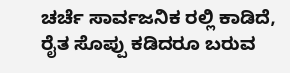ಚರ್ಚೆ ಸಾರ್ವಜನಿಕ ರಲ್ಲಿ ಕಾಡಿದೆ, ರೈತ ಸೊಪ್ಪು ಕಡಿದರೂ ಬರುವ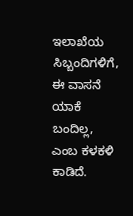ಇಲಾಖೆಯ ಸಿಬ್ಬಂದಿಗಳಿಗೆ, ಈ ವಾಸನೆ ಯಾಕೆ ಬಂದಿಲ್ಲ, ಎಂಬ ಕಳಕಳಿ ಕಾಡಿದೆ.